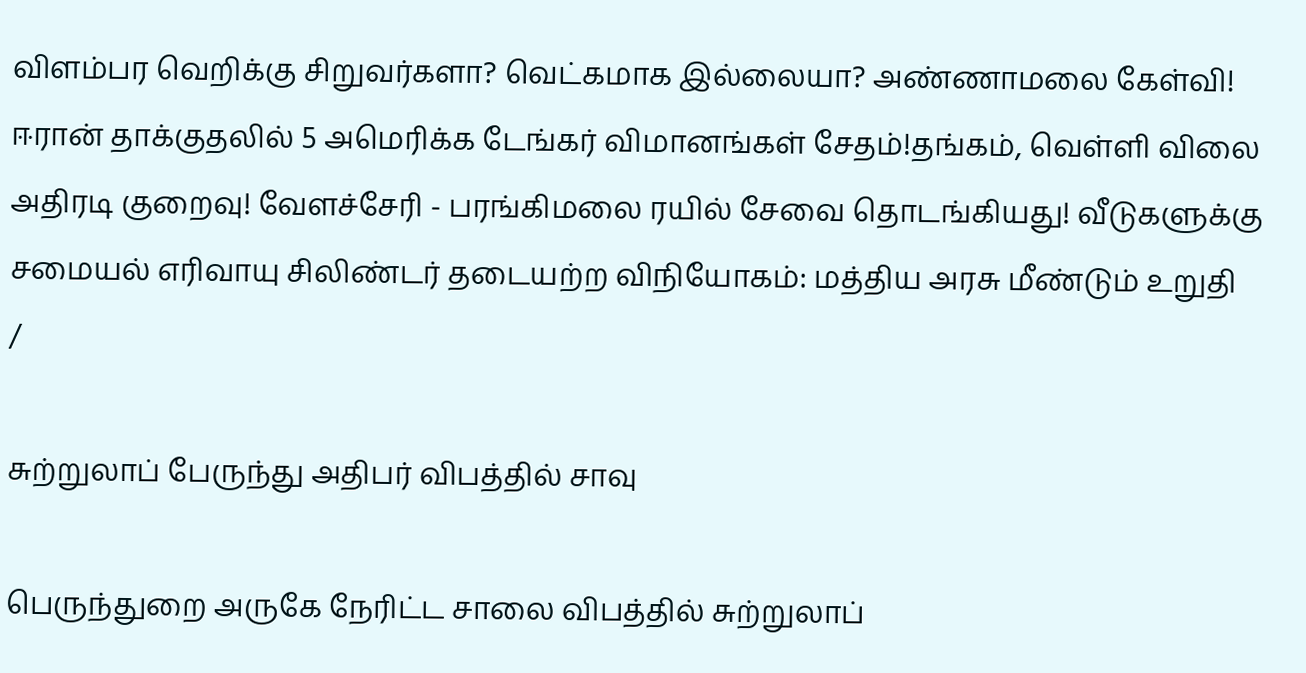விளம்பர வெறிக்கு சிறுவர்களா? வெட்கமாக இல்லையா? அண்ணாமலை கேள்வி! ஈரான் தாக்குதலில் 5 அமெரிக்க டேங்கர் விமானங்கள் சேதம்!தங்கம், வெள்ளி விலை அதிரடி குறைவு! வேளச்சேரி - பரங்கிமலை ரயில் சேவை தொடங்கியது! வீடுகளுக்கு சமையல் எரிவாயு சிலிண்டர் தடையற்ற விநியோகம்: மத்திய அரசு மீண்டும் உறுதி
/

சுற்றுலாப் பேருந்து அதிபர் விபத்தில் சாவு

பெருந்துறை அருகே நேரிட்ட சாலை விபத்தில் சுற்றுலாப்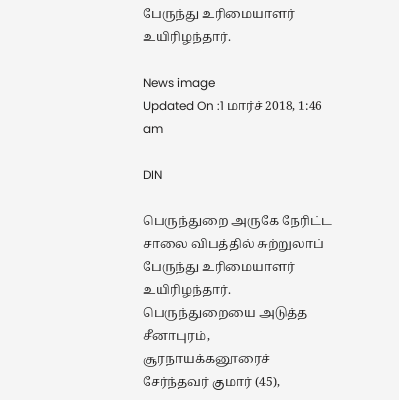பேருந்து உரிமையாளர் உயிரிழந்தார்.

News image
Updated On :1 மார்ச் 2018, 1:46 am

DIN

பெருந்துறை அருகே நேரிட்ட சாலை விபத்தில் சுற்றுலாப் பேருந்து உரிமையாளர் உயிரிழந்தார்.
பெருந்துறையை அடுத்த சீனாபுரம், சூரநாயக்கனூரைச் சேர்ந்தவர் குமார் (45),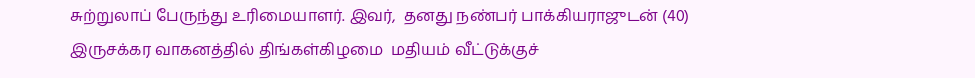சுற்றுலாப் பேருந்து உரிமையாளர். இவர்,  தனது நண்பர் பாக்கியராஜுடன் (40) இருசக்கர வாகனத்தில் திங்கள்கிழமை  மதியம் வீட்டுக்குச்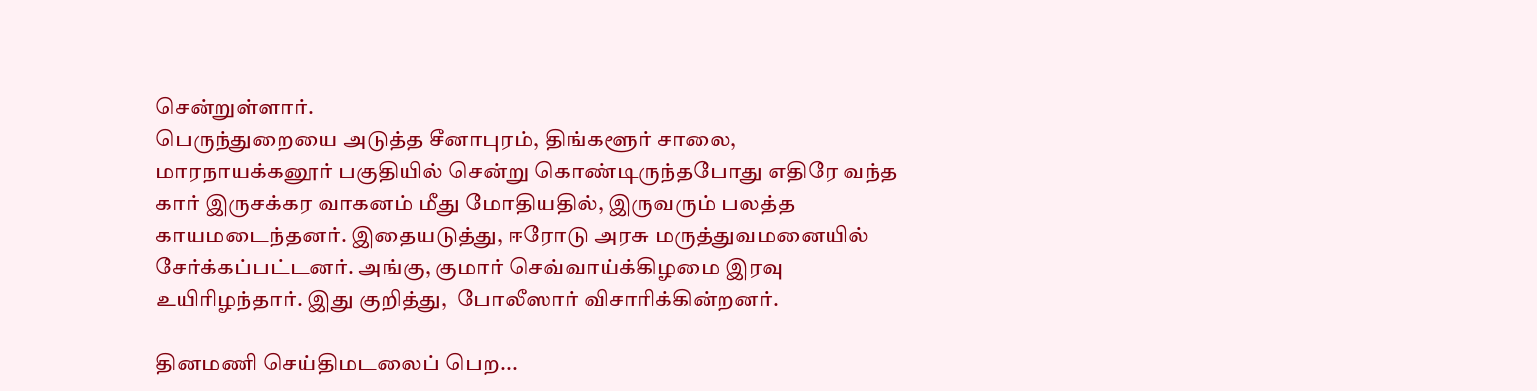சென்றுள்ளார்.
பெருந்துறையை அடுத்த சீனாபுரம், திங்களூர் சாலை, மாரநாயக்கனூர் பகுதியில் சென்று கொண்டிருந்தபோது எதிரே வந்த கார் இருசக்கர வாகனம் மீது மோதியதில், இருவரும் பலத்த காயமடைந்தனர். இதையடுத்து, ஈரோடு அரசு மருத்துவமனையில் சேர்க்கப்பட்டனர். அங்கு, குமார் செவ்வாய்க்கிழமை இரவு உயிரிழந்தார். இது குறித்து,  போலீஸார் விசாரிக்கின்றனர்.

தினமணி செய்திமடலைப் பெற...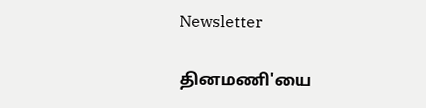Newsletter

தினமணி'யை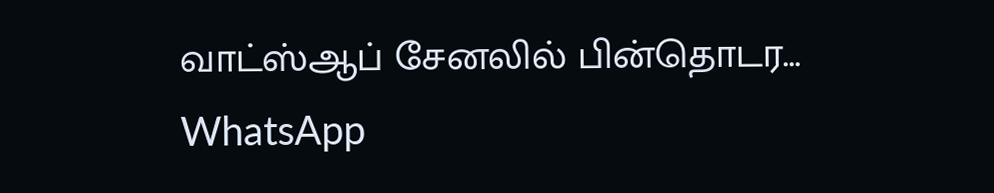வாட்ஸ்ஆப் சேனலில் பின்தொடர... WhatsApp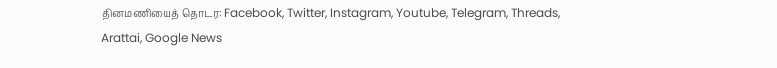தினமணியைத் தொடர: Facebook, Twitter, Instagram, Youtube, Telegram, Threads, Arattai, Google News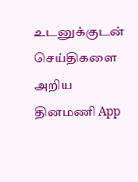உடனுக்குடன் செய்திகளை அறிய தினமணி App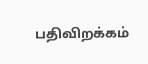பதிவிறக்கம்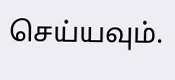செய்யவும்.